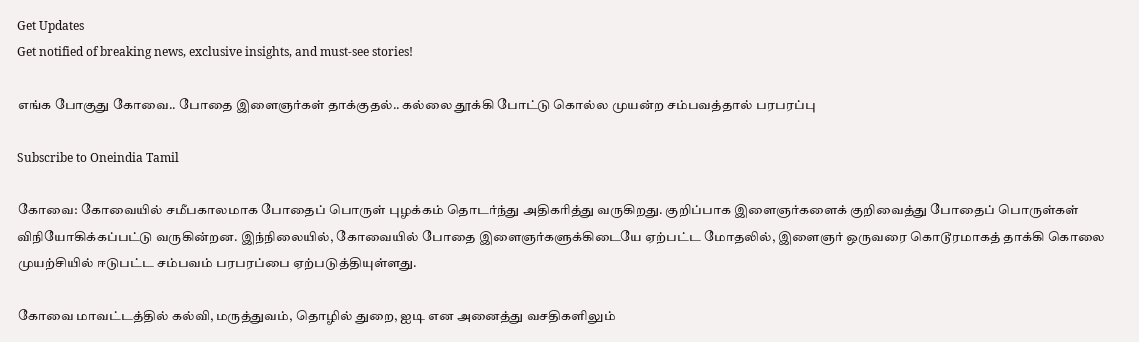Get Updates
Get notified of breaking news, exclusive insights, and must-see stories!

எங்க போகுது கோவை.. போதை இளைஞர்கள் தாக்குதல்.. கல்லை தூக்கி போட்டு கொல்ல முயன்ற சம்பவத்தால் பரபரப்பு

Subscribe to Oneindia Tamil

கோவை: கோவையில் சமீபகாலமாக போதைப் பொருள் புழக்கம் தொடர்ந்து அதிகரித்து வருகிறது. குறிப்பாக இளைஞர்களைக் குறிவைத்து போதைப் பொருள்கள் விநியோகிக்கப்பட்டு வருகின்றன. இந்நிலையில், கோவையில் போதை இளைஞர்களுக்கிடையே ஏற்பட்ட மோதலில், இளைஞர் ஒருவரை கொடூரமாகத் தாக்கி கொலை முயற்சியில் ஈடுபட்ட சம்பவம் பரபரப்பை ஏற்படுத்தியுள்ளது.

கோவை மாவட்டத்தில் கல்வி, மருத்துவம், தொழில் துறை, ஐடி என அனைத்து வசதிகளிலும்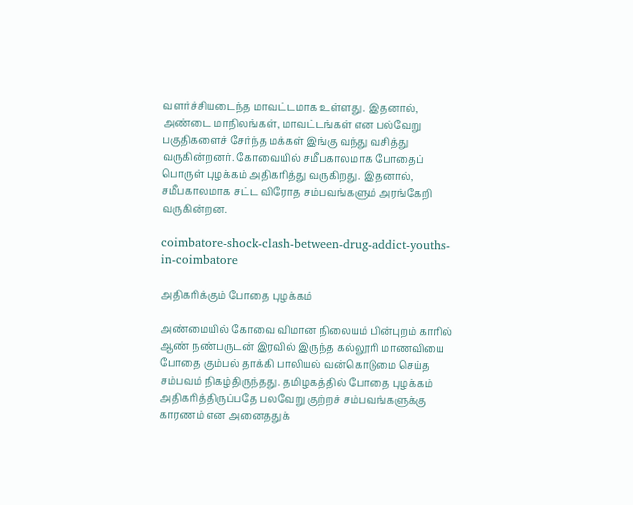வளர்ச்சியடைந்த மாவட்டமாக உள்ளது. இதனால், அண்டை மாநிலங்கள், மாவட்டங்கள் என பல்வேறு பகுதிகளைச் சேர்ந்த மக்கள் இங்கு வந்து வசித்து வருகின்றனர். கோவையில் சமீபகாலமாக போதைப் பொருள் புழக்கம் அதிகரித்து வருகிறது. இதனால், சமீபகாலமாக சட்ட விரோத சம்பவங்களும் அரங்கேறி வருகின்றன.

coimbatore-shock-clash-between-drug-addict-youths-in-coimbatore

அதிகரிக்கும் போதை புழக்கம்

அண்மையில் கோவை விமான நிலையம் பின்புறம் காரில் ஆண் நண்பருடன் இரவில் இருந்த கல்லூரி மாணவியை போதை கும்பல் தாக்கி பாலியல் வன்கொடுமை செய்த சம்பவம் நிகழ்திருந்தது. தமிழகத்தில் போதை புழக்கம் அதிகரித்திருப்பதே பலவேறு குற்றச் சம்பவங்களுக்கு காரணம் என அனைததுக்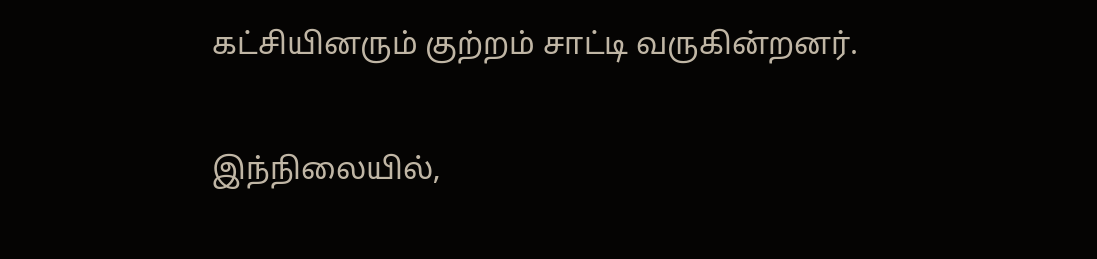கட்சியினரும் குற்றம் சாட்டி வருகின்றனர்.

இந்நிலையில்,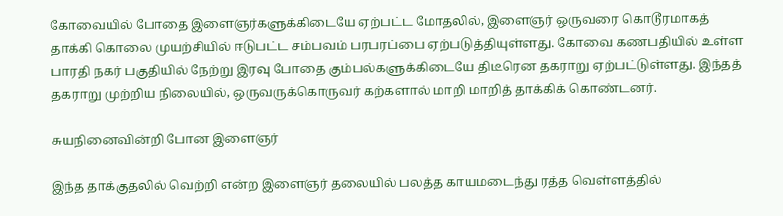கோவையில் போதை இளைஞர்களுக்கிடையே ஏற்பட்ட மோதலில், இளைஞர் ஒருவரை கொடூரமாகத் தாக்கி கொலை முயற்சியில் ஈடுபட்ட சம்பவம் பரபரப்பை ஏற்படுத்தியுள்ளது. கோவை கணபதியில் உள்ள பாரதி நகர் பகுதியில் நேற்று இரவு போதை கும்பல்களுக்கிடையே திடீரென தகராறு ஏற்பட்டுள்ளது. இந்தத் தகராறு முற்றிய நிலையில், ஒருவருக்கொருவர் கற்களால் மாறி மாறித் தாக்கிக் கொண்டனர்.

சுயநினைவின்றி போன இளைஞர்

இந்த தாக்குதலில் வெற்றி என்ற இளைஞர் தலையில் பலத்த காயமடைந்து ரத்த வெள்ளத்தில்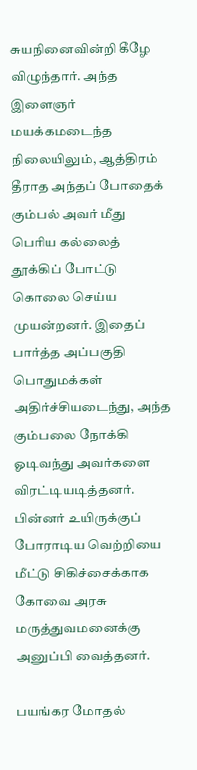சுயநினைவின்றி கீழே விழுந்தார். அந்த இளைஞர் மயக்கமடைந்த நிலையிலும், ஆத்திரம் தீராத அந்தப் போதைக் கும்பல் அவர் மீது பெரிய கல்லைத் தூக்கிப் போட்டு கொலை செய்ய முயன்றனர். இதைப் பார்த்த அப்பகுதி பொதுமக்கள் அதிர்ச்சியடைந்து, அந்த கும்பலை நோக்கி ஓடிவந்து அவர்களை விரட்டியடித்தனர். பின்னர் உயிருக்குப் போராடிய வெற்றியை மீட்டு சிகிச்சைக்காக கோவை அரசு மருத்துவமனைக்கு அனுப்பி வைத்தனர்.

பயங்கர மோதல்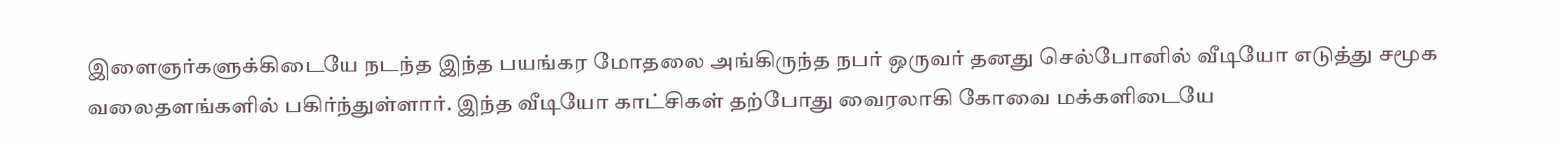இளைஞர்களுக்கிடையே நடந்த இந்த பயங்கர மோதலை அங்கிருந்த நபர் ஒருவர் தனது செல்போனில் வீடியோ எடுத்து சமூக வலைதளங்களில் பகிர்ந்துள்ளார். இந்த வீடியோ காட்சிகள் தற்போது வைரலாகி கோவை மக்களிடையே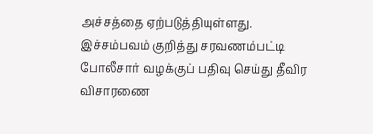அச்சத்தை ஏற்படுத்தியுள்ளது. இச்சம்பவம் குறித்து சரவணம்பட்டி போலீசார் வழக்குப் பதிவு செய்து தீவிர விசாரணை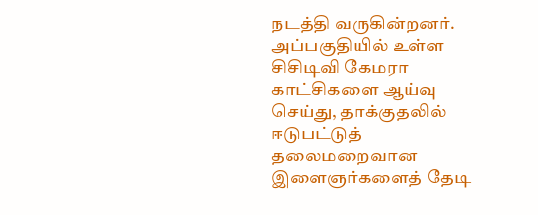நடத்தி வருகின்றனர். அப்பகுதியில் உள்ள சிசிடிவி கேமரா காட்சிகளை ஆய்வு செய்து, தாக்குதலில் ஈடுபட்டுத் தலைமறைவான இளைஞர்களைத் தேடி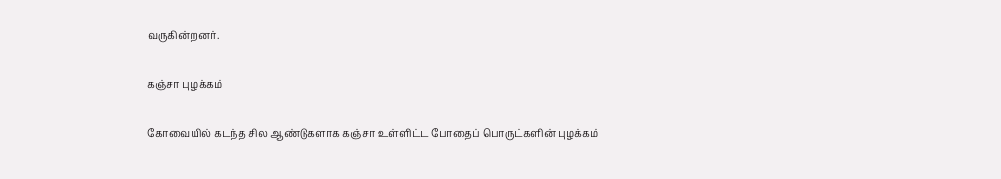வருகின்றனர்.

கஞ்சா புழக்கம்

கோவையில் கடந்த சில ஆண்டுகளாக கஞ்சா உள்ளிட்ட போதைப் பொருட்களின் புழக்கம்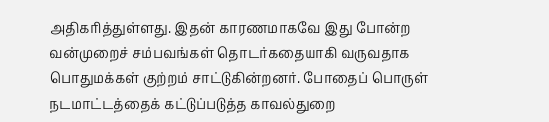அதிகரித்துள்ளது. இதன் காரணமாகவே இது போன்ற வன்முறைச் சம்பவங்கள் தொடர்கதையாகி வருவதாக பொதுமக்கள் குற்றம் சாட்டுகின்றனர். போதைப் பொருள் நடமாட்டத்தைக் கட்டுப்படுத்த காவல்துறை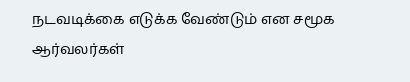நடவடிக்கை எடுக்க வேண்டும் என சமூக ஆர்வலர்கள்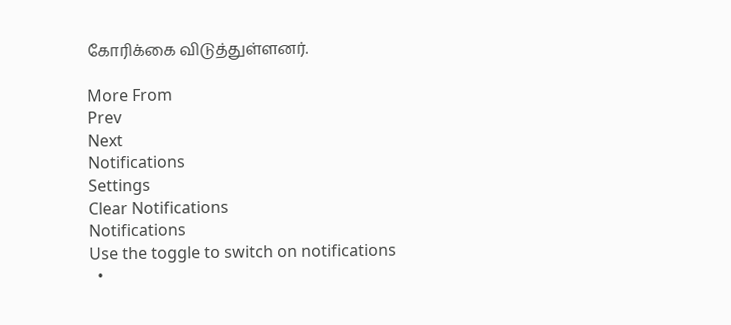கோரிக்கை விடுத்துள்ளனர்.

More From
Prev
Next
Notifications
Settings
Clear Notifications
Notifications
Use the toggle to switch on notifications
  •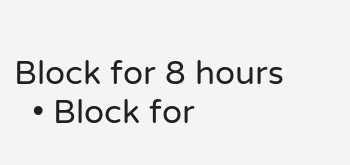Block for 8 hours
  • Block for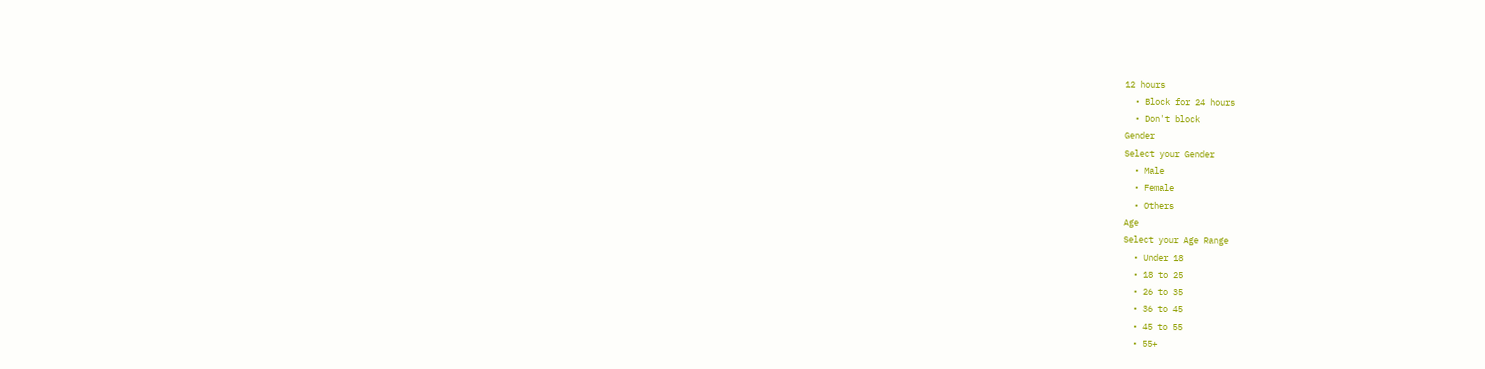12 hours
  • Block for 24 hours
  • Don't block
Gender
Select your Gender
  • Male
  • Female
  • Others
Age
Select your Age Range
  • Under 18
  • 18 to 25
  • 26 to 35
  • 36 to 45
  • 45 to 55
  • 55+